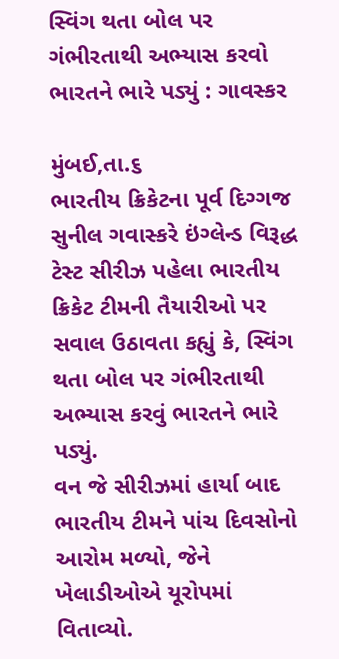સ્વિંગ થતા બોલ પર ગંભીરતાથી અભ્યાસ કરવો ભારતને ભારે પડ્યું : ગાવસ્કર

મુંબઈ,તા.૬
ભારતીય ક્રિકેટના પૂર્વ દિગ્ગજ સુનીલ ગવાસ્કરે ઇંગ્લેન્ડ વિરૂદ્ધ ટેસ્ટ સીરીઝ પહેલા ભારતીય ક્રિકેટ ટીમની તૈયારીઓ પર સવાલ ઉઠાવતા કહ્યું કે, સ્વિંગ થતા બોલ પર ગંભીરતાથી અભ્યાસ કરવું ભારતને ભારે પડ્યું.
વન જે સીરીઝમાં હાર્યા બાદ ભારતીય ટીમને પાંચ દિવસોનો આરોમ મળ્યો, જેને ખેલાડીઓએ યૂરોપમાં વિતાવ્યો.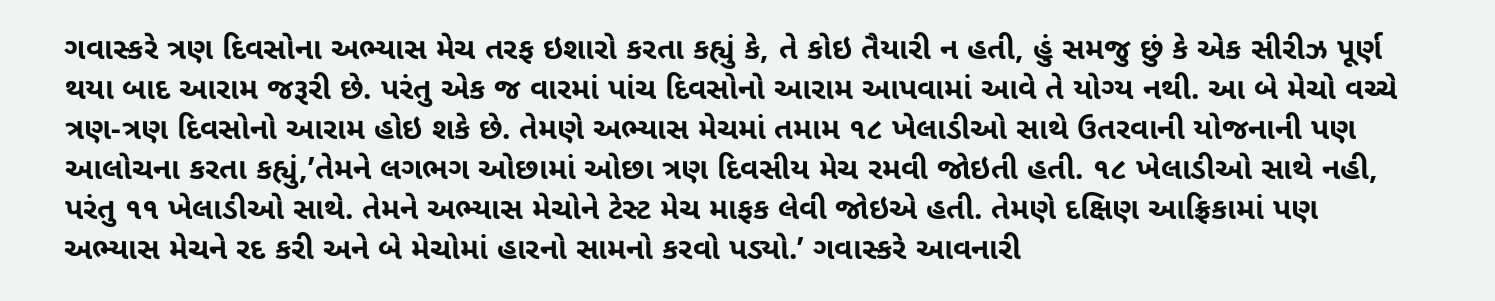ગવાસ્કરે ત્રણ દિવસોના અભ્યાસ મેચ તરફ ઇશારો કરતા કહ્યું કે, તે કોઇ તૈયારી ન હતી, હું સમજુ છું કે એક સીરીઝ પૂર્ણ થયા બાદ આરામ જરૂરી છે. પરંતુ એક જ વારમાં પાંચ દિવસોનો આરામ આપવામાં આવે તે યોગ્ય નથી. આ બે મેચો વચ્ચે ત્રણ-ત્રણ દિવસોનો આરામ હોઇ શકે છે. તેમણે અભ્યાસ મેચમાં તમામ ૧૮ ખેલાડીઓ સાથે ઉતરવાની યોજનાની પણ આલોચના કરતા કહ્યું,’તેમને લગભગ ઓછામાં ઓછા ત્રણ દિવસીય મેચ રમવી જોઇતી હતી. ૧૮ ખેલાડીઓ સાથે નહી, પરંતુ ૧૧ ખેલાડીઓ સાથે. તેમને અભ્યાસ મેચોને ટેસ્ટ મેચ માફક લેવી જોઇએ હતી. તેમણે દક્ષિણ આફ્રિકામાં પણ અભ્યાસ મેચને રદ કરી અને બે મેચોમાં હારનો સામનો કરવો પડ્યો.’ ગવાસ્કરે આવનારી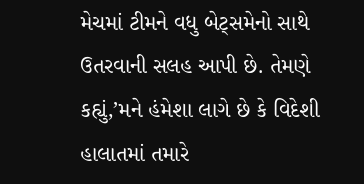મેચમાં ટીમને વધુ બેટ્‌સમેનો સાથે ઉતરવાની સલહ આપી છે. તેમણે કહ્યું,’મને હંમેશા લાગે છે કે વિદેશી હાલાતમાં તમારે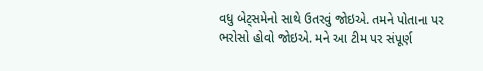વધુ બેટ્‌સમેનો સાથે ઉતરવું જોઇએ. તમને પોતાના પર ભરોસો હોવો જોઇએ. મને આ ટીમ પર સંપૂર્ણ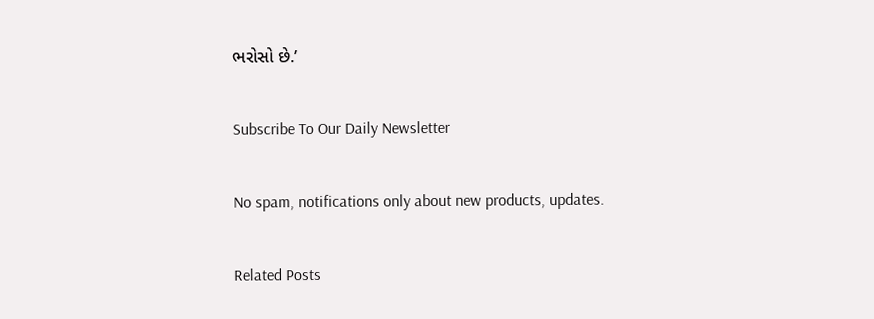ભરોસો છે.’

Subscribe To Our Daily Newsletter

No spam, notifications only about new products, updates.

Related Posts